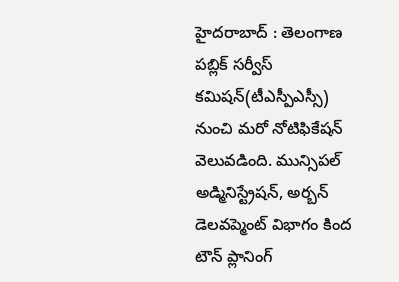హైదరాబాద్ : తెలంగాణ పబ్లిక్ సర్వీస్ కమిషన్(టీఎస్పీఎస్సీ) నుంచి మరో నోటిఫికేషన్ వెలువడింది. మున్సిపల్ అడ్మినిస్ట్రేషన్, అర్బన్ డెలవప్మెంట్ విభాగం కింద టౌన్ ప్లానింగ్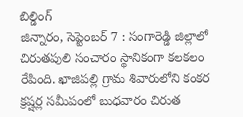బిల్డింగ్
జిన్నారం, సెప్టెంబర్ 7 : సంగారెడ్డి జిల్లాలో చిరుతపులి సంచారం స్థానికంగా కలకలం రేపింది. ఖాజిపల్లి గ్రామ శివారులోని కంకర క్రష్షర్ల సమీపంలో బుధవారం చిరుత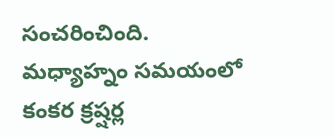సంచరించింది. మధ్యాహ్నం సమయంలో కంకర క్రష్షర్ల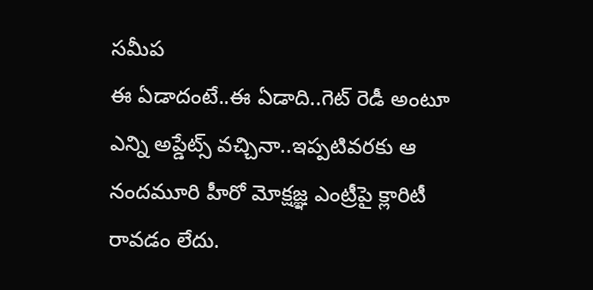సమీప
ఈ ఏడాదంటే..ఈ ఏడాది..గెట్ రెడీ అంటూ ఎన్ని అప్డేట్స్ వచ్చినా..ఇప్పటివరకు ఆ నందమూరి హీరో మోక్షజ్ఞ ఎంట్రీపై క్లారిటీ రావడం లేదు.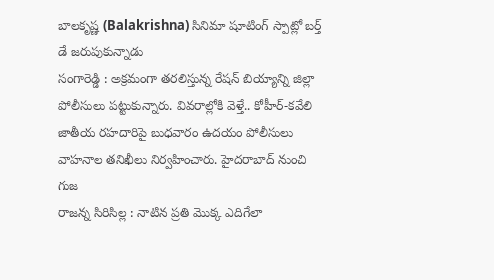బాలకృష్ణ (Balakrishna) సినిమా షూటింగ్ స్పాట్లో బర్త్ డే జరుపుకున్నాడు
సంగారెడ్డి : అక్రమంగా తరలిస్తున్న రేషన్ బియ్యాన్ని జిల్లా పోలీసులు పట్టుకున్నారు. వివరాల్లోకి వెళ్తే.. కోహీర్-కవేలి జాతీయ రహదారిపై బుధవారం ఉదయం పోలీసులు వాహనాల తనిఖీలు నిర్వహించారు. హైదరాబాద్ నుంచి గుజ
రాజన్న సిరిసిల్ల : నాటిన ప్రతి మొక్క ఎదిగేలా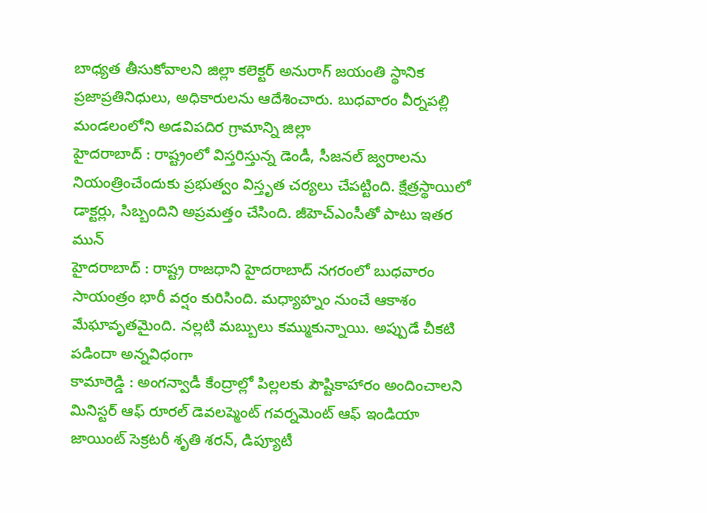బాధ్యత తీసుకోవాలని జిల్లా కలెక్టర్ అనురాగ్ జయంతి స్థానిక ప్రజాప్రతినిధులు, అధికారులను ఆదేశించారు. బుధవారం వీర్నపల్లి మండలంలోని అడవిపదిర గ్రామాన్ని జిల్లా
హైదరాబాద్ : రాష్ట్రంలో విస్తరిస్తున్న డెండీ, సీజనల్ జ్వరాలను నియంత్రించేందుకు ప్రభుత్వం విస్తృత చర్యలు చేపట్టింది. క్షేత్రస్థాయిలో డాక్టర్లు, సిబ్బందిని అప్రమత్తం చేసింది. జీహెచ్ఎంసీతో పాటు ఇతర మున్
హైదరాబాద్ : రాష్ట్ర రాజధాని హైదరాబాద్ నగరంలో బుధవారం సాయంత్రం భారీ వర్షం కురిసింది. మధ్యాహ్నం నుంచే ఆకాశం మేఘావృతమైంది. నల్లటి మబ్బులు కమ్ముకున్నాయి. అప్పుడే చీకటి పడిందా అన్నవిధంగా
కామారెడ్డి : అంగన్వాడీ కేంద్రాల్లో పిల్లలకు పౌష్టికాహారం అందించాలని మినిస్టర్ ఆఫ్ రూరల్ డెవలప్మెంట్ గవర్నమెంట్ ఆఫ్ ఇండియా జాయింట్ సెక్రటరీ శృతి శరన్, డిప్యూటీ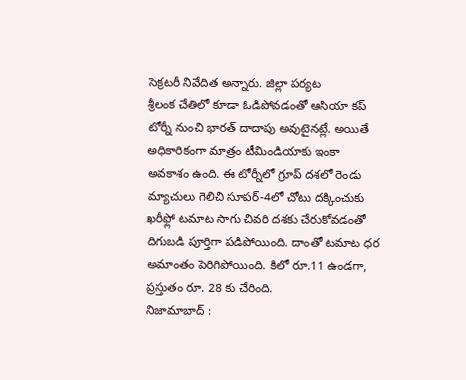సెక్రటరీ నివేదిత అన్నారు. జిల్లా పర్యట
శ్రీలంక చేతిలో కూడా ఓడిపోవడంతో ఆసియా కప్ టోర్నీ నుంచి భారత్ దాదాపు అవుటైనట్లే. అయితే అధికారికంగా మాత్రం టీమిండియాకు ఇంకా అవకాశం ఉంది. ఈ టోర్నీలో గ్రూప్ దశలో రెండు మ్యాచులు గెలిచి సూపర్-4లో చోటు దక్కించుకు
ఖరీఫ్లో టమాట సాగు చివరి దశకు చేరుకోవడంతో దిగుబడి పూర్తిగా పడిపోయింది. దాంతో టమాట ధర అమాంతం పెరిగిపోయింది. కిలో రూ.11 ఉండగా, ప్రస్తుతం రూ. 28 కు చేరింది.
నిజామాబాద్ :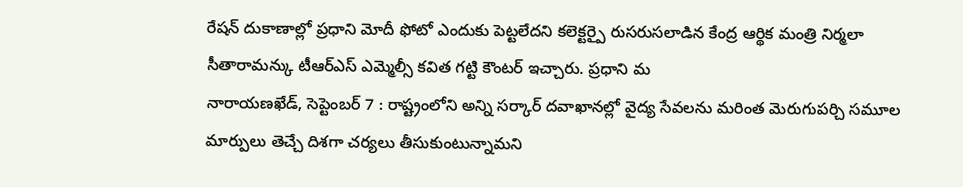రేషన్ దుకాణాల్లో ప్రధాని మోదీ ఫోటో ఎందుకు పెట్టలేదని కలెక్టర్పై రుసరుసలాడిన కేంద్ర ఆర్థిక మంత్రి నిర్మలా సీతారామన్కు టీఆర్ఎస్ ఎమ్మెల్సీ కవిత గట్టి కౌంటర్ ఇచ్చారు. ప్రధాని మ
నారాయణఖేడ్, సెప్టెంబర్ 7 : రాష్ట్రంలోని అన్ని సర్కార్ దవాఖానల్లో వైద్య సేవలను మరింత మెరుగుపర్చి సమూల మార్పులు తెచ్చే దిశగా చర్యలు తీసుకుంటున్నామని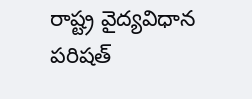రాష్ట్ర వైద్యవిధాన పరిషత్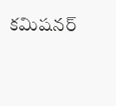కమిషనర్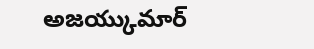అజయ్కుమార్